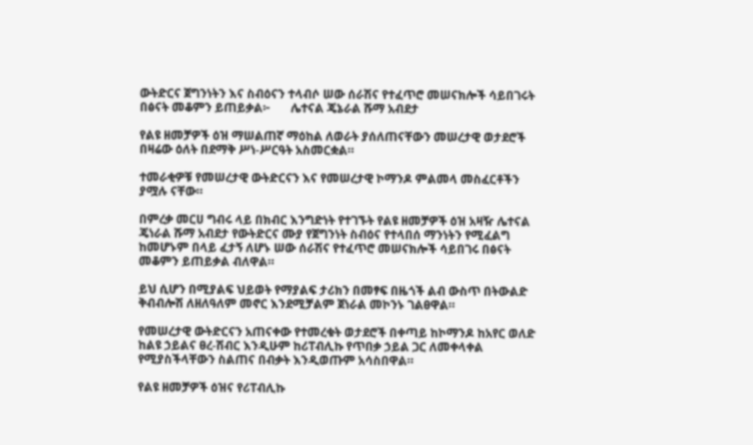ውትድርና ጀግንነትን እና ስብዕናን ተላብሶ ሠው ሰራሽና የተፈጥሮ መሠናክሎች ሳይበገሩት በፅናት መቆምን ይጠይቃል፦       ሌተናል ጄኔራል ሹማ አብደታ

የልዩ ዘመቻዎች ዕዝ ማሠልጠኛ ማዕከል ለወራት ያሰለጠናቸውን መሠረታዊ ወታደሮች በዛሬው ዕለት በደማቅ ሥነ-ሥርዓት አስመርቋል።

ተመራቂዎቹ የመሠረታዊ ውትድርናን እና የመሠረታዊ ኮማንዶ ምልመላ መስፈርቶችን ያሟሉ ናቸው።

በምረቃ መርሀ ግብሩ ላይ በክብር እንግድነት የተገኙት የልዩ ዘመቻዎች ዕዝ አዛዥ ሌተናል ጄነራል ሹማ አብደታ የውትድርና ሙያ የጀግንነት ስብዕና የተላበሰ ማንነትን የሚፈልግ ከመሆኑም በላይ ፈታኝ ለሆኑ ሠው ሰራሽና የተፈጥሮ መሠናክሎች ሳይበገሩ በፅናት መቆምን ይጠይቃል ብለዋል።

ይህ ሲሆን በሚያልፍ ህይወት የማያልፍ ታሪክን በመፃፍ በዜጎች ልብ ውስጥ በትውልድ ቅብብሎሽ ለዘለዓለም መኖር እንደሚቻልም ጀነራል መኮንኑ ገልፀዋል።

የመሠረታዊ ውትድርናን አጠናቀው የተመረቁት ወታደሮች በቀጣይ ከኮማንዶ ከአየር ወለድ ከልዩ ኃይልና ፀረ-ሽብር እንዲሁም ከሪፐብሊኩ የጥበቃ ኃይል ጋር ለመቀላቀል የሚያስችላቸውን ስልጠና በብቃት እንዲወጡም አሳስበዋል።

የልዩ ዘመቻዎች ዕዝና የሪፐብሊኩ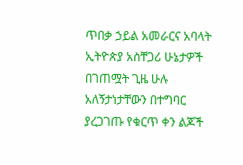ጥበቃ ኃይል አመራርና አባላት ኢትዮጵያ አስቸጋሪ ሁኔታዎች በገጠሟት ጊዜ ሁሉ አለኝታነታቸውን በተግባር  ያረጋገጡ የቁርጥ ቀን ልጆች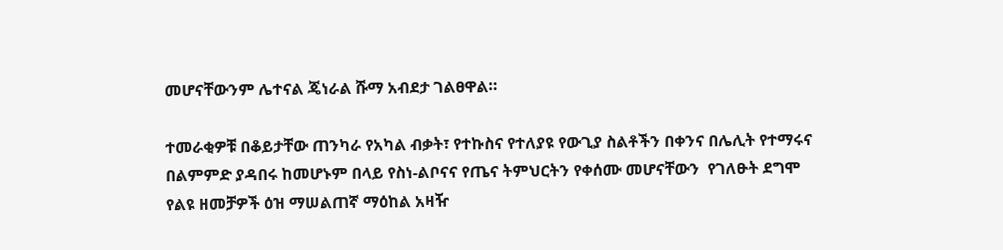መሆናቸውንም ሌተናል ጄነራል ሹማ አብደታ ገልፀዋል።

ተመራቂዎቹ በቆይታቸው ጠንካራ የአካል ብቃት፣ የተኩስና የተለያዩ የውጊያ ስልቶችን በቀንና በሌሊት የተማሩና በልምምድ ያዳበሩ ከመሆኑም በላይ የስነ-ልቦናና የጤና ትምህርትን የቀሰሙ መሆናቸውን  የገለፁት ደግሞ የልዩ ዘመቻዎች ዕዝ ማሠልጠኛ ማዕከል አዛዥ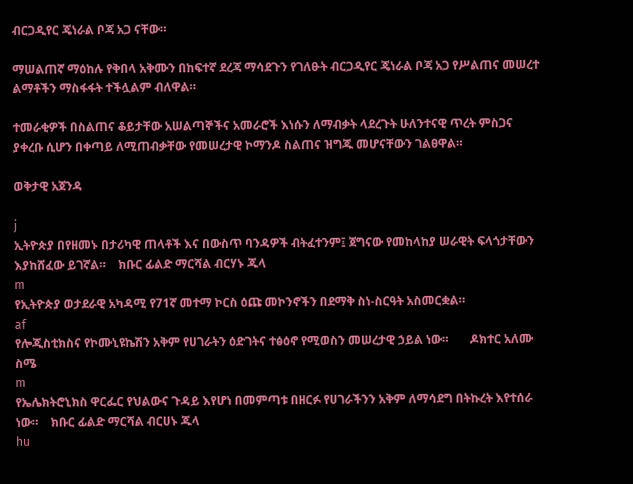ብርጋዲየር ጄነራል ቦጃ አጋ ናቸው።

ማሠልጠኛ ማዕከሉ የቅበላ አቅሙን በከፍተኛ ደረጃ ማሳደጉን የገለፁት ብርጋዲየር ጄነራል ቦጃ አጋ የሥልጠና መሠረተ ልማቶችን ማስፋፋት ተችሏልም ብለዋል።

ተመራቂዎች በስልጠና ቆይታቸው አሠልጣኞችና አመራሮች እነሱን ለማብቃት ላደረጉት ሁለንተናዊ ጥረት ምስጋና ያቀረቡ ሲሆን በቀጣይ ለሚጠብቃቸው የመሠረታዊ ኮማንዶ ስልጠና ዝግጁ መሆናቸውን ገልፀዋል።

ወቅታዊ አጀንዳ

j
ኢትዮጵያ በየዘመኑ በታሪካዊ ጠላቶች እና በውስጥ ባንዳዎች ብትፈተንም፤ ጀግናው የመከላከያ ሠራዊት ፍላጎታቸውን እያከሸፈው ይገኛል።    ክቡር ፊልድ ማርሻል ብርሃኑ ጁላ
m
የኢትዮጵያ ወታደራዊ አካዳሚ የ71ኛ መተማ ኮርስ ዕጩ መኮንኖችን በደማቅ ስነ-ስርዓት አስመርቋል።
af
የሎጂስቲክስና የኮሙኒዩኬሽን አቅም የሀገራትን ዕድገትና ተፅዕኖ የሚወስን መሠረታዊ ኃይል ነው።       ዶክተር አለሙ ስሜ
m
የኤሌክትሮኒክስ ዋርፌር የህልውና ጉዳይ እየሆነ በመምጣቱ በዘርፉ የሀገራችንን አቅም ለማሳደግ በትኩረት እየተሰራ ነው።    ክቡር ፊልድ ማርሻል ብርሀኑ ጁላ
hu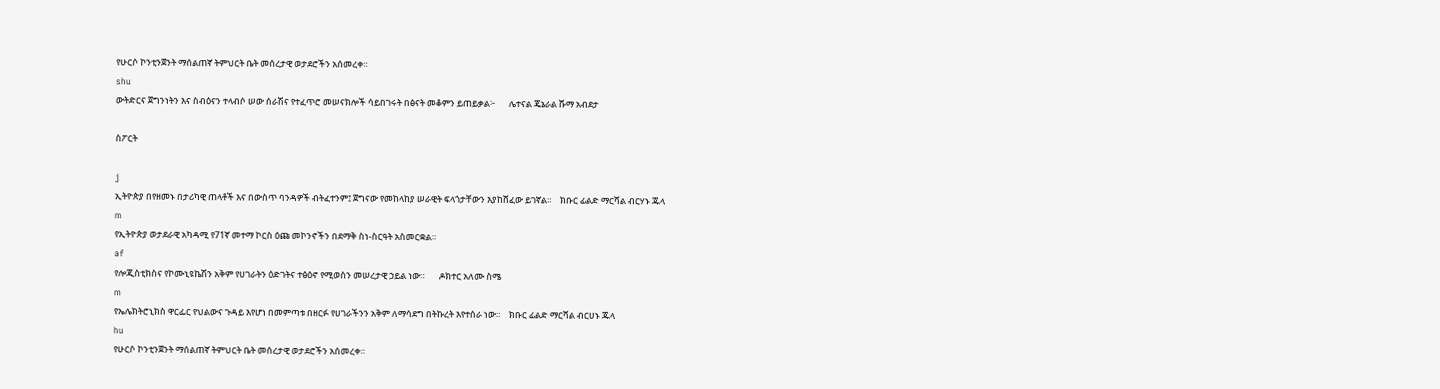የሁርሶ ኮንቲንጀንት ማሰልጠኛ ትምህርት ቤት መሰረታዊ ወታደሮችን አሰመረቀ።
shu
ውትድርና ጀግንነትን እና ስብዕናን ተላብሶ ሠው ሰራሽና የተፈጥሮ መሠናክሎች ሳይበገሩት በፅናት መቆምን ይጠይቃል፦       ሌተናል ጄኔራል ሹማ አብደታ

ስፖርት

j
ኢትዮጵያ በየዘመኑ በታሪካዊ ጠላቶች እና በውስጥ ባንዳዎች ብትፈተንም፤ ጀግናው የመከላከያ ሠራዊት ፍላጎታቸውን እያከሸፈው ይገኛል።    ክቡር ፊልድ ማርሻል ብርሃኑ ጁላ
m
የኢትዮጵያ ወታደራዊ አካዳሚ የ71ኛ መተማ ኮርስ ዕጩ መኮንኖችን በደማቅ ስነ-ስርዓት አስመርቋል።
af
የሎጂስቲክስና የኮሙኒዩኬሽን አቅም የሀገራትን ዕድገትና ተፅዕኖ የሚወስን መሠረታዊ ኃይል ነው።       ዶክተር አለሙ ስሜ
m
የኤሌክትሮኒክስ ዋርፌር የህልውና ጉዳይ እየሆነ በመምጣቱ በዘርፉ የሀገራችንን አቅም ለማሳደግ በትኩረት እየተሰራ ነው።    ክቡር ፊልድ ማርሻል ብርሀኑ ጁላ
hu
የሁርሶ ኮንቲንጀንት ማሰልጠኛ ትምህርት ቤት መሰረታዊ ወታደሮችን አሰመረቀ።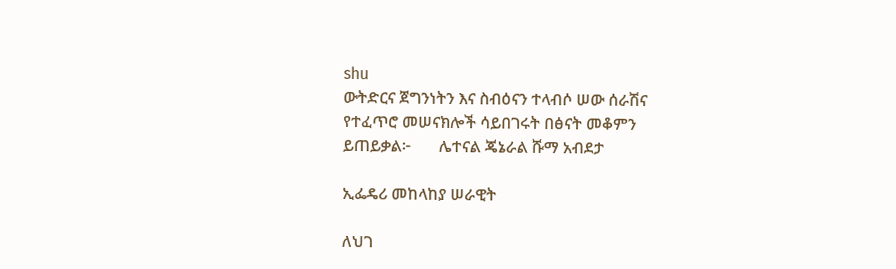shu
ውትድርና ጀግንነትን እና ስብዕናን ተላብሶ ሠው ሰራሽና የተፈጥሮ መሠናክሎች ሳይበገሩት በፅናት መቆምን ይጠይቃል፦       ሌተናል ጄኔራል ሹማ አብደታ

ኢፌዴሪ መከላከያ ሠራዊት

ለህገ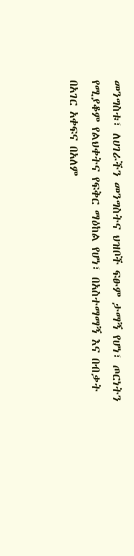መንግስቱ፣ ለሀገራችን መንግስትና ህዝቦች ፍፁም ታማኝ የሆነ፣ ጦርነትን የሚያቆም የልህቀትና የፍቅር ማዕከል የሆነ፣ በአስተማማኝ እና በብቃት በአገር አቀፍና በአለም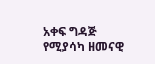አቀፍ ግዳጅ የሚያሳካ ዘመናዊ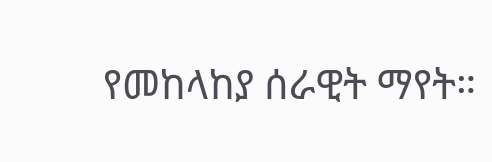የመከላከያ ሰራዊት ማየት።